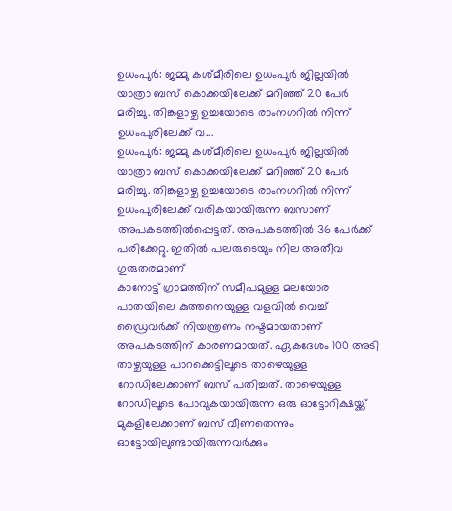ഉധംപുർ: ജമ്മു കശ്മീരിലെ ഉധംപുർ ജില്ലയിൽ യാത്രാ ബസ് കൊക്കയിലേക്ക് മറിഞ്ഞ് 20 പേർ മരിച്ചു. തിങ്കളാഴ്ച ഉച്ചയോടെ രാംനഗറിൽ നിന്ന് ഉധംപുരിലേക്ക് വ...
ഉധംപുർ: ജമ്മു കശ്മീരിലെ ഉധംപുർ ജില്ലയിൽ യാത്രാ ബസ് കൊക്കയിലേക്ക് മറിഞ്ഞ് 20 പേർ മരിച്ചു. തിങ്കളാഴ്ച ഉച്ചയോടെ രാംനഗറിൽ നിന്ന് ഉധംപുരിലേക്ക് വരികയായിരുന്ന ബസാണ് അപകടത്തിൽപ്പെട്ടത്. അപകടത്തിൽ 36 പേർക്ക് പരിക്കേറ്റു. ഇതിൽ പലരുടെയും നില അതീവ ഗുരുതരമാണ്
കാനോട്ട് ഗ്രാമത്തിന് സമീപമുള്ള മലയോര പാതയിലെ കുത്തനെയുള്ള വളവിൽ വെച്ച് ഡ്രൈവർക്ക് നിയന്ത്രണം നഷ്ടമായതാണ് അപകടത്തിന് കാരണമായത്. ഏകദേശം 100 അടി താഴ്ചയുള്ള പാറക്കെട്ടിലൂടെ താഴെയുള്ള റോഡിലേക്കാണ് ബസ് പതിച്ചത്. താഴെയുള്ള റോഡിലൂടെ പോവുകയായിരുന്ന ഒരു ഓട്ടോറിക്ഷയ്ക്ക് മുകളിലേക്കാണ് ബസ് വീണതെന്നും ഓട്ടോയിലുണ്ടായിരുന്നവർക്കും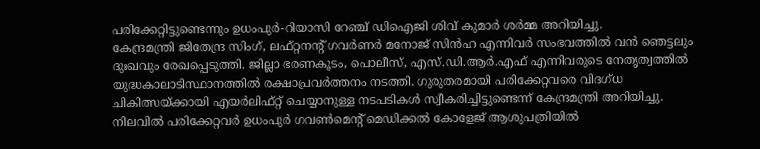പരിക്കേറ്റിട്ടുണ്ടെന്നും ഉധംപുർ-റിയാസി റേഞ്ച് ഡിഐജി ശിവ് കുമാർ ശർമ്മ അറിയിച്ചു.
കേന്ദ്രമന്ത്രി ജിതേന്ദ്ര സിംഗ്, ലഫ്റ്റനന്റ് ഗവർണർ മനോജ് സിൻഹ എന്നിവർ സംഭവത്തിൽ വൻ ഞെട്ടലും ദുഃഖവും രേഖപ്പെടുത്തി. ജില്ലാ ഭരണകൂടം, പൊലീസ്, എസ്.ഡി.ആർ.എഫ് എന്നിവരുടെ നേതൃത്വത്തിൽ യുദ്ധകാലാടിസ്ഥാനത്തിൽ രക്ഷാപ്രവർത്തനം നടത്തി. ഗുരുതരമായി പരിക്കേറ്റവരെ വിദഗ്ധ ചികിത്സയ്ക്കായി എയർലിഫ്റ്റ് ചെയ്യാനുള്ള നടപടികൾ സ്വീകരിച്ചിട്ടുണ്ടെന്ന് കേന്ദ്രമന്ത്രി അറിയിച്ചു.
നിലവിൽ പരിക്കേറ്റവർ ഉധംപുർ ഗവൺമെൻ്റ് മെഡിക്കൽ കോളേജ് ആശുപത്രിയിൽ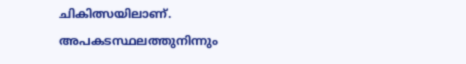ചികിത്സയിലാണ്. അപകടസ്ഥലത്തുനിന്നും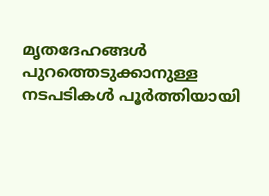മൃതദേഹങ്ങൾ പുറത്തെടുക്കാനുള്ള നടപടികൾ പൂർത്തിയായി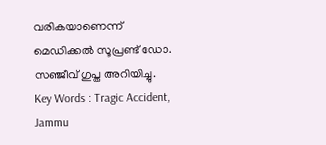വരികയാണെന്ന് മെഡിക്കൽ സൂപ്രണ്ട് ഡോ. സഞ്ജീവ് ഗുപ്ത അറിയിച്ചു.
Key Words : Tragic Accident, Jammu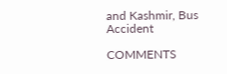and Kashmir, Bus Accident

COMMENTS